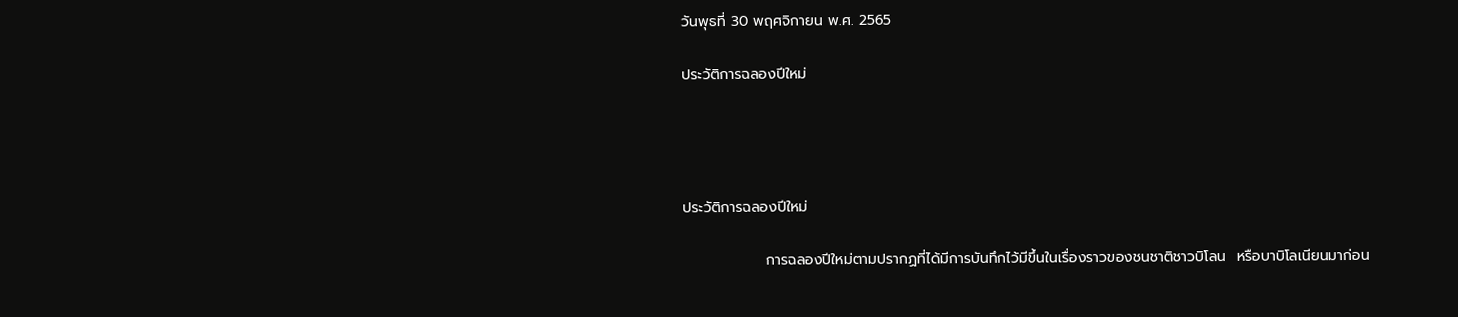วันพุธที่ 30 พฤศจิกายน พ.ศ. 2565

ประวัติการฉลองปีใหม่




ประวัติการฉลองปีใหม่

                การฉลองปีใหม่ตามปรากฏที่ได้มีการบันทึกไว้มีขึ้นในเรื่องราวของชนชาติชาวบิโลน  หรือบาบิโลเนียนมาก่อน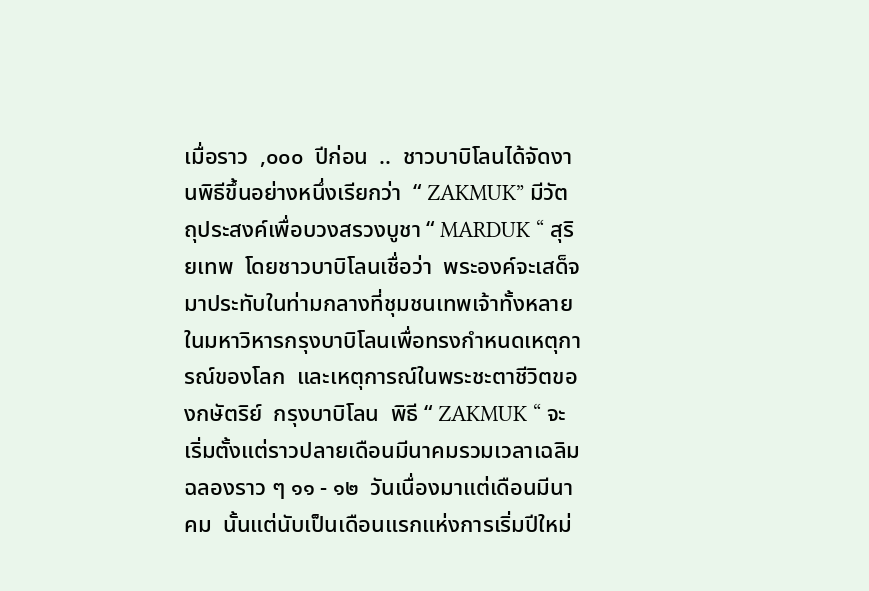เมื่อราว  ,๐๐๐  ปีก่อน  ..  ชาวบาบิโลนได้จัดงานพิธีขึ้นอย่างหนึ่งเรียกว่า  “ ZAKMUK” มีวัตถุประสงค์เพื่อบวงสรวงบูชา “ MARDUK “ สุริยเทพ  โดยชาวบาบิโลนเชื่อว่า  พระองค์จะเสด็จมาประทับในท่ามกลางที่ชุมชนเทพเจ้าทั้งหลายในมหาวิหารกรุงบาบิโลนเพื่อทรงกำหนดเหตุการณ์ของโลก  และเหตุการณ์ในพระชะตาชีวิตของกษัตริย์  กรุงบาบิโลน  พิธี “ ZAKMUK “ จะเริ่มตั้งแต่ราวปลายเดือนมีนาคมรวมเวลาเฉลิมฉลองราว ๆ ๑๑ - ๑๒  วันเนื่องมาแต่เดือนมีนาคม  นั้นแต่นับเป็นเดือนแรกแห่งการเริ่มปีใหม่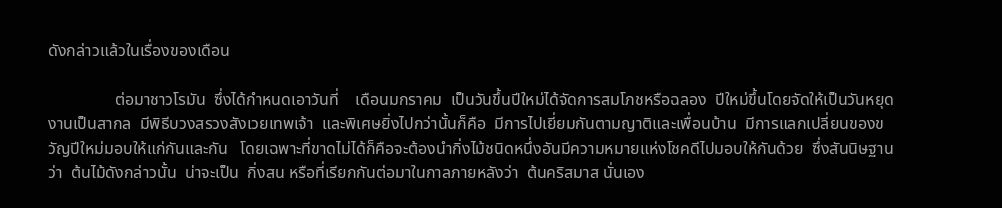ดังกล่าวแล้วในเรื่องของเดือน

                ต่อมาชาวโรมัน  ซึ่งได้กำหนดเอาวันที่    เดือนมกราคม  เป็นวันขึ้นปีใหม่ได้จัดการสมโภชหรือฉลอง  ปีใหม่ขึ้นโดยจัดให้เป็นวันหยุดงานเป็นสากล  มีพิธีบวงสรวงสังเวยเทพเจ้า  และพิเศษยิ่งไปกว่านั้นก็คือ  มีการไปเยี่ยมกันตามญาติและเพื่อนบ้าน  มีการแลกเปลี่ยนของขวัญปีใหม่มอบให้แก่กันและกัน   โดยเฉพาะที่ขาดไม่ได้ก็คือจะต้องนำกิ่งไม้ชนิดหนึ่งอันมีความหมายแห่งโชคดีไปมอบให้กันด้วย  ซึ่งสันนิษฐานว่า  ต้นไม้ดังกล่าวนั้น  น่าจะเป็น  กิ่งสน หรือที่เรียกกันต่อมาในกาลภายหลังว่า  ต้นคริสมาส นั่นเอง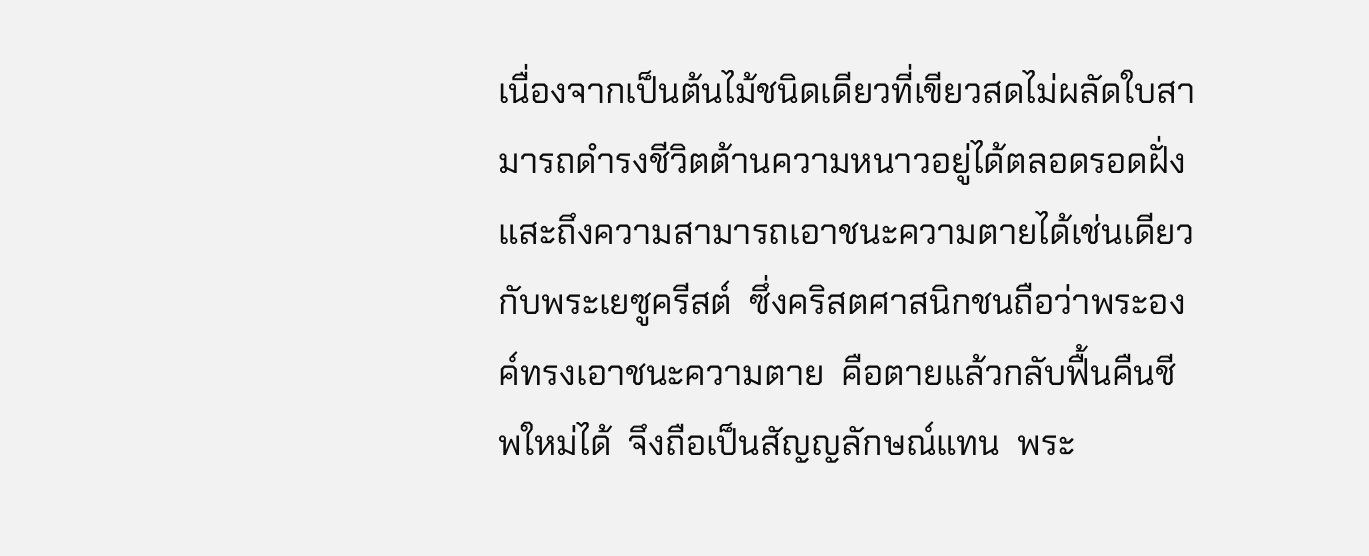เนื่องจากเป็นต้นไม้ชนิดเดียวที่เขียวสดไม่ผลัดใบสามารถดำรงชีวิตต้านความหนาวอยู่ได้ตลอดรอดฝั่ง  แสะถึงความสามารถเอาชนะความตายได้เช่นเดียวกับพระเยซูครีสต์  ซึ่งคริสตศาสนิกชนถือว่าพระองค์ทรงเอาชนะความตาย  คือตายแล้วกลับฟื้นคืนชีพใหม่ได้  จึงถือเป็นสัญญลักษณ์แทน  พระ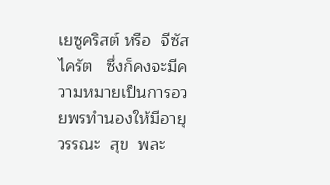เยซูคริสต์ หรือ  จีซัส  ไครัต   ซึ่งก็คงจะมีความหมายเป็นการอวยพรทำนองให้มีอายุ  วรรณะ  สุข  พละ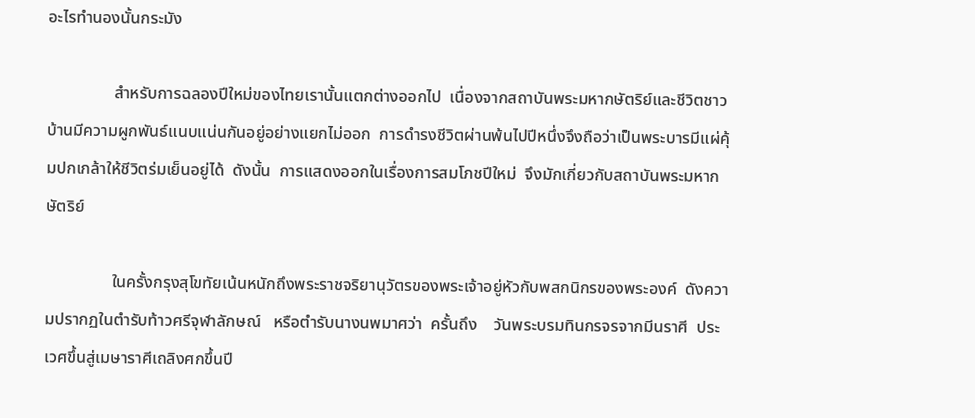อะไรทำนองนั้นกระมัง

                สำหรับการฉลองปีใหม่ของไทยเรานั้นแตกต่างออกไป  เนื่องจากสถาบันพระมหากษัตริย์และชีวิตชาวบ้านมีความผูกพันธ์แนบแน่นกันอยู่อย่างแยกไม่ออก  การดำรงชีวิตผ่านพ้นไปปีหนึ่งจึงถือว่าเป็นพระบารมีแผ่คุ้มปกเกล้าให้ชีวิตร่มเย็นอยู่ได้  ดังนั้น  การแสดงออกในเรื่องการสมโภชปีใหม่  จึงมักเกี่ยวกับสถาบันพระมหากษัตริย์

                ในครั้งกรุงสุโขทัยเน้นหนักถึงพระราชจริยานุวัตรของพระเจ้าอยู่หัวกับพสกนิกรของพระองค์  ดังความปรากฏในตำรับท้าวศรีจุฬาลักษณ์   หรือตำรับนางนพมาศว่า  ครั้นถึง    วันพระบรมทินกรจรจากมีนราศี  ประเวศขึ้นสู่เมษาราศีเถลิงศกขึ้นปี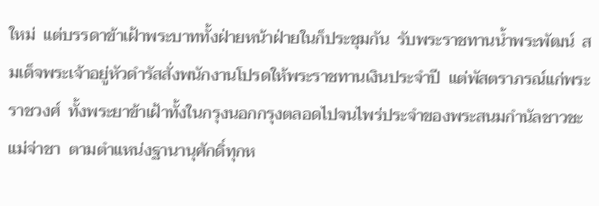ใหม่  แต่บรรดาข้าเฝ้าพระบาททั้งฝ่ายหน้าฝ่ายในก็ประชุมกัน  รับพระราชทานน้ำพระพัฒน์  สมเด็จพระเจ้าอยู่หัวดำรัสสั่งพนักงานโปรดให้พระราชทานเงินประจำปี  แต่พัสตราภรณ์แก่พระราชวงศ์  ทั้งพระยาข้าเฝ้าทั้งในกรุงนอกกรุงตลอดไปจนไพร่ประจำของพระสนมกำนัลชาวชะแม่จ่าชา  ตามตำแหน่งฐานานุศักดิ์ทุกห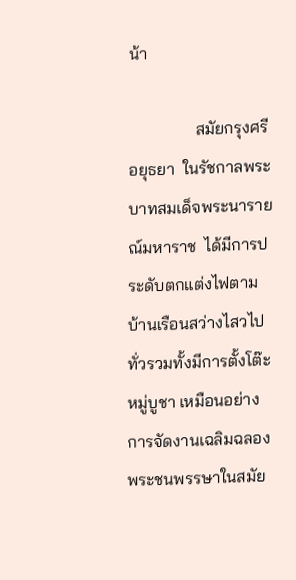น้า

                สมัยกรุงศรีอยุธยา  ในรัชกาลพระบาทสมเด็จพระนารายณ์มหาราช  ได้มีการประดับตกแต่งไฟตามบ้านเรือนสว่างไสวไปทั่วรวมทั้งมีการตั้งโต๊ะหมู่บูชา เหมือนอย่างการจัดงานเฉลิมฉลองพระชนพรรษาในสมัย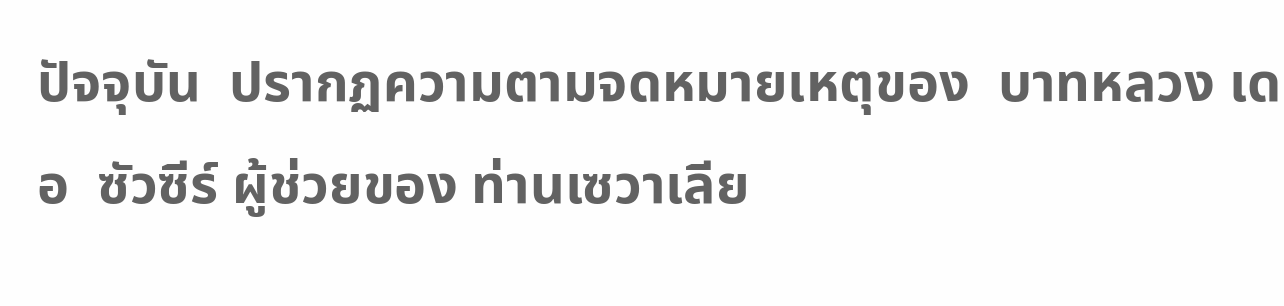ปัจจุบัน  ปรากฏความตามจดหมายเหตุของ  บาทหลวง เดอ  ซัวซีร์ ผู้ช่วยของ ท่านเซวาเลีย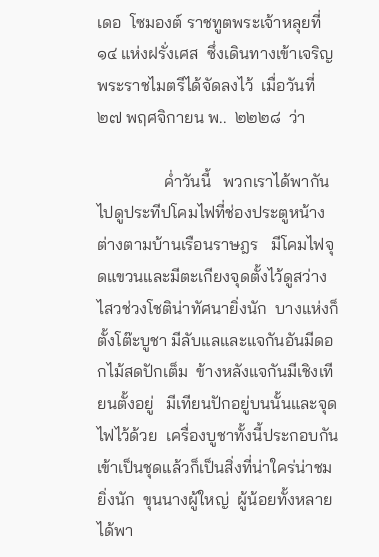เดอ  โซมองต์ ราชทูตพระเจ้าหลุยที่  ๑๔ แห่งฝรั่งเศส  ซึ่งเดินทางเข้าเจริญพระราชไมตรีได้จัดลงไว้  เมื่อวันที่  ๒๗ พฤศจิกายน พ..  ๒๒๒๘  ว่า

                ค่ำวันนี้   พวกเราได้พากันไปดูประทีปโคมไฟที่ช่องประตูหน้างต่างตามบ้านเรือนราษฎร   มีโคมไฟจุดแขวนและมีตะเกียงจุดตั้งไว้ดูสว่างไสวช่วงโชติน่าทัศนายิ่งนัก  บางแห่งก็ตั้งโต๊ะบูชา มีลับแลและแจกันอันมีดอกไม้สดปักเต็ม  ข้างหลังแจกันมีเชิงเทียนตั้งอยู่   มีเทียนปักอยู่บนนั้นและจุดไฟไว้ด้วย  เครื่องบูชาทั้งนี้ประกอบกันเข้าเป็นชุดแล้วก็เป็นสิ่งที่น่าใคร่น่าชมยิ่งนัก  ขุนนางผู้ใหญ่  ผู้น้อยทั้งหลายได้พา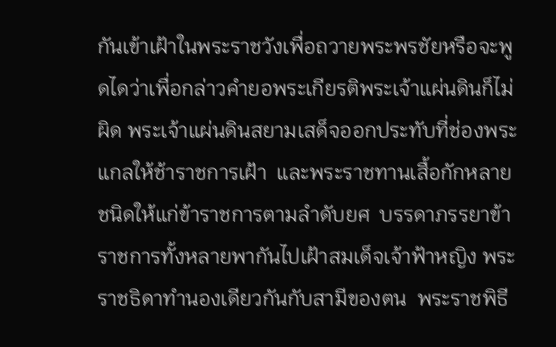กันเข้าเฝ้าในพระราชวังเพื่อถวายพระพรชัยหรือจะพูดไดว่าเพื่อกล่าวคำยอพระเกียรติพระเจ้าแผ่นดินก็ไม่ผิด พระเจ้าแผ่นดินสยามเสด็จออกประทับที่ช่องพระแกลให้ช้าราชการเฝ้า  และพระราชทานเสื้อกักหลายชนิดให้แก่ข้าราชการตามลำดับยศ  บรรดาภรรยาข้าราชการทั้งหลายพากันไปเฝ้าสมเด็จเจ้าฟ้าหญิง พระราชธิดาทำนองเดียวกันกับสามีของตน  พระราชพิธี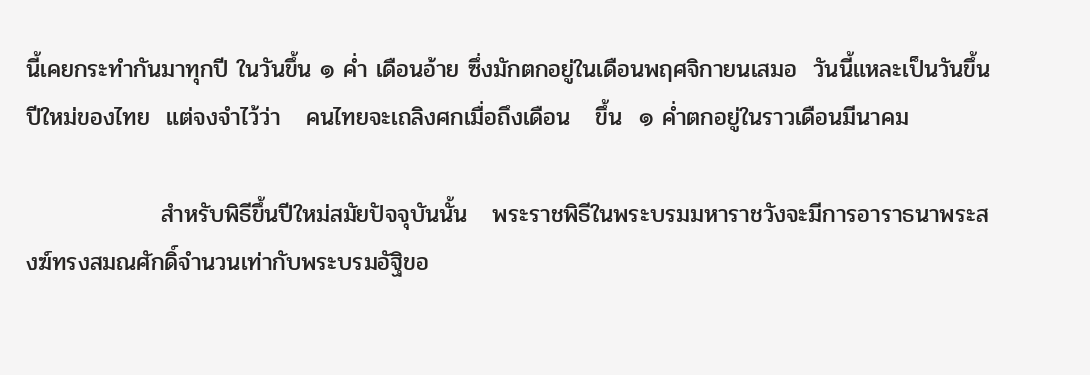นี้เคยกระทำกันมาทุกปี ในวันขึ้น ๑ ค่ำ เดือนอ้าย ซึ่งมักตกอยู่ในเดือนพฤศจิกายนเสมอ  วันนี้แหละเป็นวันขึ้นปีใหม่ของไทย  แต่จงจำไว้ว่า   คนไทยจะเถลิงศกเมื่อถึงเดือน   ขึ้น  ๑ ค่ำตกอยู่ในราวเดือนมีนาคม

                สำหรับพิธีขึ้นปีใหม่สมัยปัจจุบันนั้น   พระราชพิธีในพระบรมมหาราชวังจะมีการอาราธนาพระสงฆ์ทรงสมณศักดิ์จำนวนเท่ากับพระบรมอัฐิขอ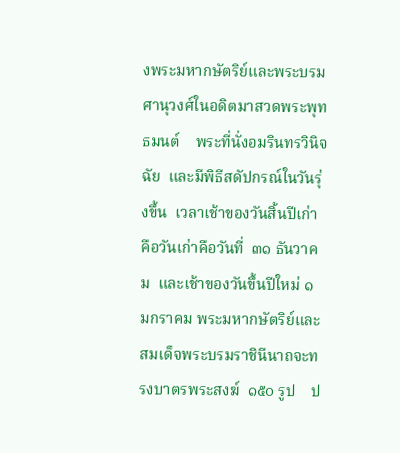งพระมหากษัตริย์และพระบรมศานุวงศ์ในอดิตมาสวดพระพุทธมนต์    พระที่นั่งอมรินทรวินิจฉัย  และมีพิธีสดัปกรณ์ในวันรุ่งขึ้น  เวลาเช้าของวันสิ้นปีเก่าคือวันเก่าคือวันที่  ๓๑ ธันวาคม  และเช้าของวันขึ้นปีใหม่ ๑ มกราคม พระมหากษัตริย์และสมเด็จพระบรมราชินีนาถจะทรงบาตรพระสงฆ์  ๑๕๐ รูป    ป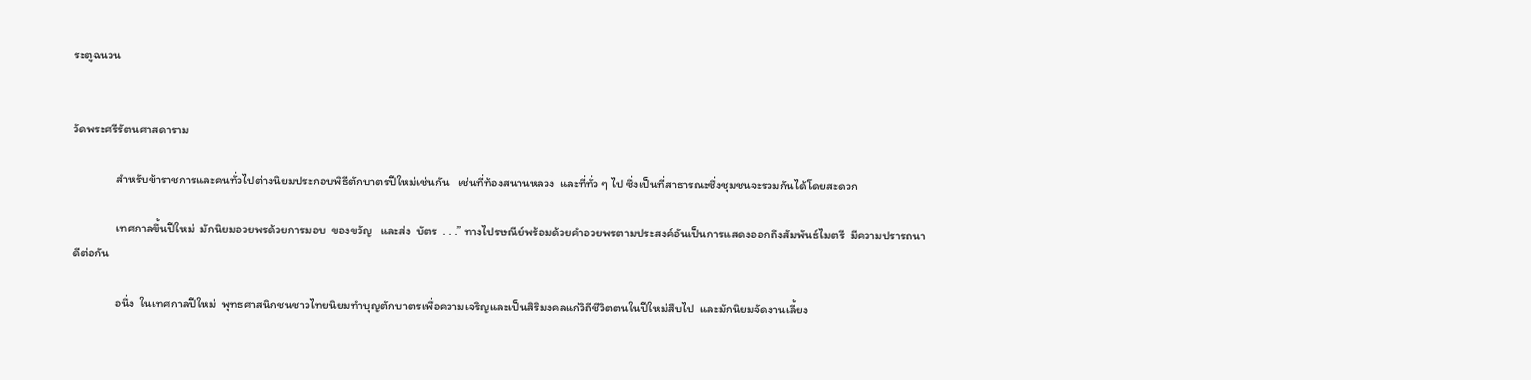ระตูฉนวน


วัดพระศรีรัตนศาสดาราม

                สำหรับข้าราชการและคนทั่วไปต่างนิยมประกอบพิธีตักบาตรปีใหม่เช่นกัน   เช่นที่ท้องสนานหลวง  และที่ทั่ว ๆ ไป ซึ่งเป็นที่สาธารณะซึ่งชุมชนจะรวมกันได้โดยสะดวก

                เทศกาลขึ้นปีใหม่  มักนิยมอวยพรด้วยการมอบ  ของขวัญ   และส่ง  บัตร  . . .” ทางไปรษณีย์พร้อมด้วยคำอวยพรตามประสงค์อันเป็นการแสดงออกถึงสัมพันธ์ไมตรี  มีความปรารถนาดีต่อกัน

                อนึ่ง  ในเทศกาลปีใหม่  พุทธศาสนิกชนชาวไทยนิยมทำบุญตักบาตรเพื่อความเจริญและเป็นสิริมงคลแก่วิถีชีวิตตนในปีใหม่สืบไป  และมักนิยมจัดงานเลี้ยง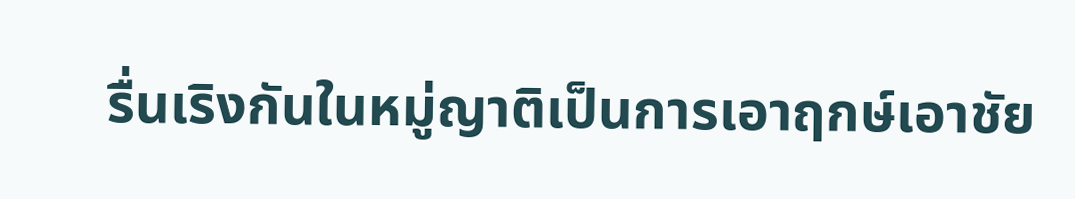รื่นเริงกันในหมู่ญาติเป็นการเอาฤกษ์เอาชัย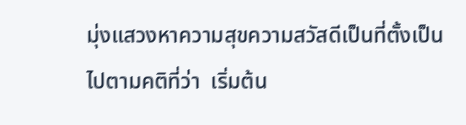มุ่งแสวงหาความสุขความสวัสดีเป็นที่ตั้งเป็นไปตามคติที่ว่า  เริ่มต้น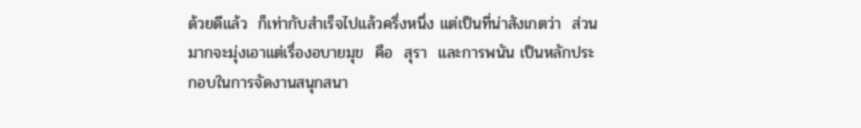ด้วยดีแล้ว  ก็เท่ากับสำเร็จไปแล้วครึ่งหนึ่ง แต่เป็นที่น่าสังเกตว่า  ส่วนมากจะมุ่งเอาแต่เรื่องอบายมุข  คือ  สุรา  และการพนัน เป็นหลักประกอบในการจัดงานสนุกสนา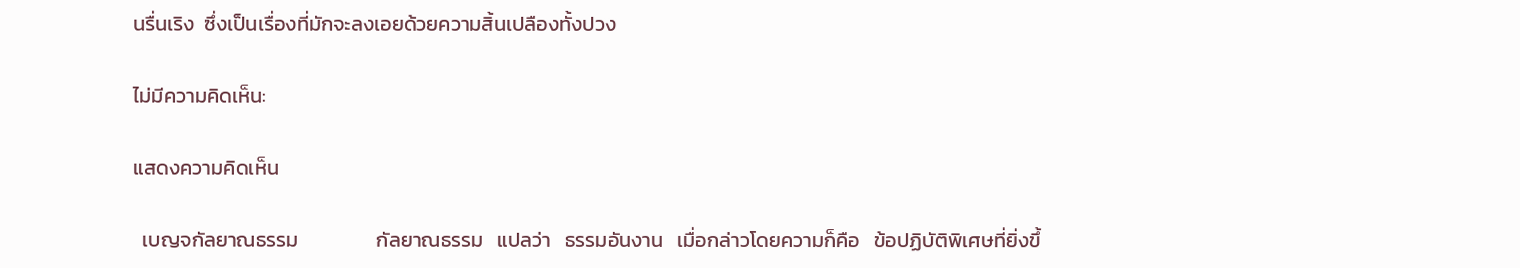นรื่นเริง  ซึ่งเป็นเรื่องที่มักจะลงเอยด้วยความสิ้นเปลืองทั้งปวง

ไม่มีความคิดเห็น:

แสดงความคิดเห็น

  เบญจกัลยาณธรรม                 กัลยาณธรรม   แปลว่า   ธรรมอันงาน   เมื่อกล่าวโดยความก็คือ   ข้อปฏิบัติพิเศษที่ยิ่งขึ้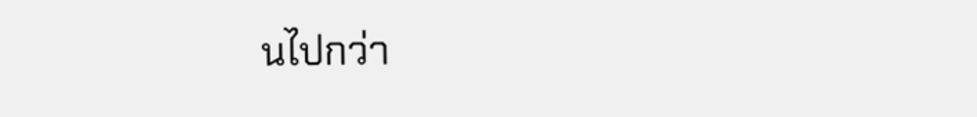นไปกว่า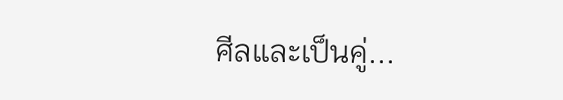ศีลและเป็นคู่...